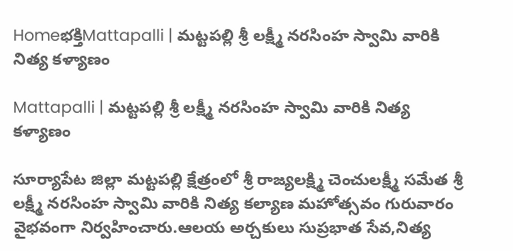Homeభక్తిMattapalli | మట్టపల్లి శ్రీ లక్ష్మీ నరసింహ స్వామి వారికి నిత్య కళ్యాణం

Mattapalli | మట్టపల్లి శ్రీ లక్ష్మీ నరసింహ స్వామి వారికి నిత్య కళ్యాణం

సూర్యాపేట జిల్లా మట్టపల్లి క్షేత్రంలో శ్రీ రాజ్యలక్ష్మి చెంచులక్ష్మీ సమేత శ్రీ లక్ష్మీ నరసింహ స్వామి వారికి నిత్య కల్యాణ మహోత్సవం గురువారం వైభవంగా నిర్వహించారు.ఆలయ అర్చకులు సుప్రభాత సేవ,నిత్య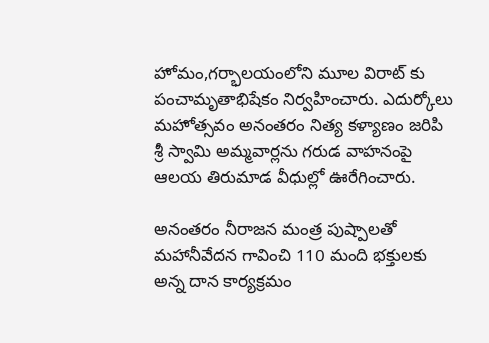హోమం,గర్భాలయంలోని మూల విరాట్ కు పంచామృతాభిషేకం నిర్వహించారు. ఎదుర్కోలు మహోత్సవం అనంతరం నిత్య కళ్యాణం జరిపి శ్రీ స్వామి అమ్మవార్లను గరుడ వాహనంపై ఆలయ తిరుమాడ వీధుల్లో ఊరేగించారు.

అనంతరం నీరాజన మంత్ర పుష్పాలతో మహానీవేదన గావించి 110 మంది భక్తులకు అన్న దాన కార్యక్రమం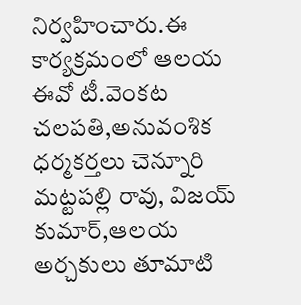నిర్వహించారు.ఈ కార్యక్రమంలో ఆలయ ఈవో టీ.వెంకట చలపతి,అనువంశిక ధర్మకర్తలు చెన్నూరి మట్టపల్లి రావు, విజయ్ కుమార్,ఆలయ అర్చకులు తూమాటి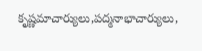కృష్ణమాచార్యులు,పద్మనాభాచార్యులు,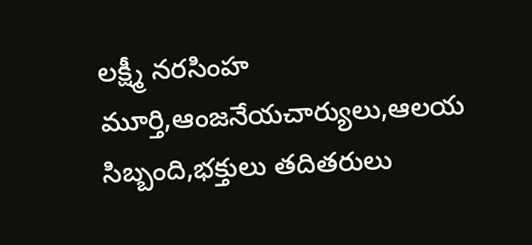లక్ష్మీ నరసింహ మూర్తి,ఆంజనేయచార్యులు,ఆలయ సిబ్బంది,భక్తులు తదితరులు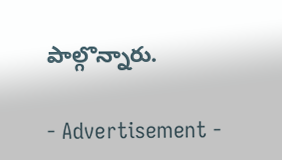పాల్గొన్నారు.

- Advertisement -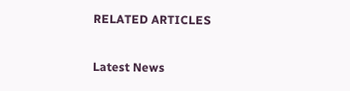RELATED ARTICLES

Latest News